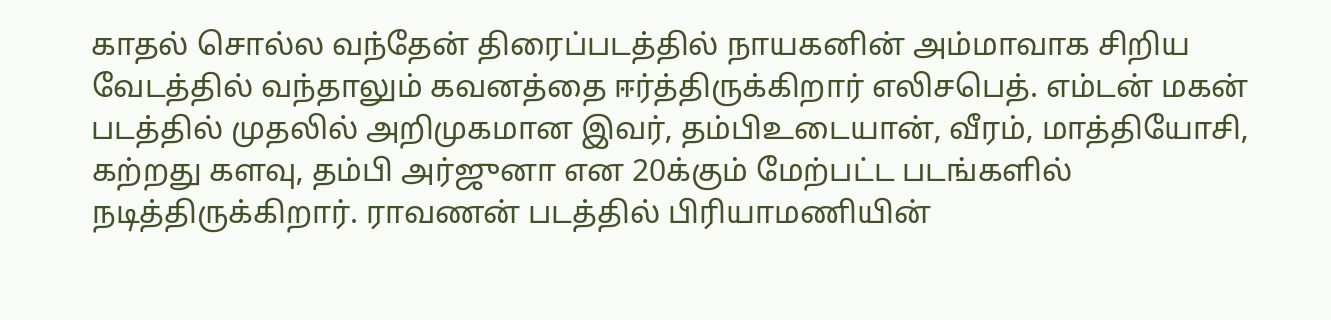காதல் சொல்ல வந்தேன் திரைப்படத்தில் நாயகனின் அம்மாவாக சிறிய வேடத்தில் வந்தாலும் கவனத்தை ஈர்த்திருக்கிறார் எலிசபெத். எம்டன் மகன் படத்தில் முதலில் அறிமுகமான இவர், தம்பிஉடையான், வீரம், மாத்தியோசி, கற்றது களவு, தம்பி அர்ஜுனா என 20க்கும் மேற்பட்ட படங்களில் நடித்திருக்கிறார். ராவணன் படத்தில் பிரியாமணியின்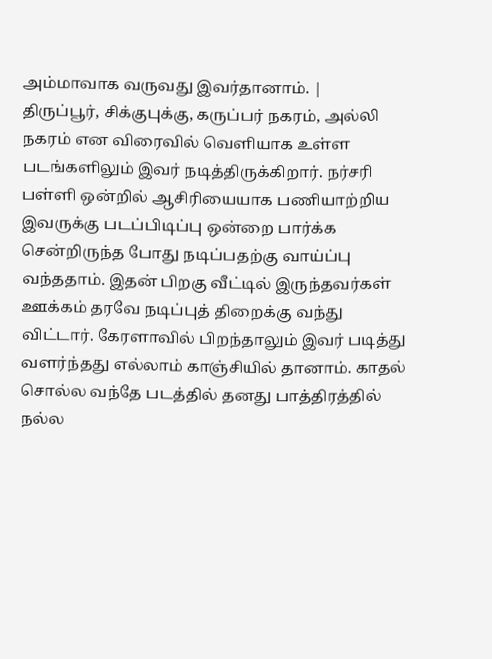அம்மாவாக வருவது இவர்தானாம். |
திருப்பூர், சிக்குபுக்கு, கருப்பர் நகரம், அல்லி நகரம் என விரைவில் வெளியாக உள்ள படங்களிலும் இவர் நடித்திருக்கிறார். நர்சரி பள்ளி ஒன்றில் ஆசிரியையாக பணியாற்றிய இவருக்கு படப்பிடிப்பு ஒன்றை பார்க்க சென்றிருந்த போது நடிப்பதற்கு வாய்ப்பு வந்ததாம். இதன் பிறகு வீட்டில் இருந்தவர்கள் ஊக்கம் தரவே நடிப்புத் திறைக்கு வந்து விட்டார். கேரளாவில் பிறந்தாலும் இவர் படித்து வளர்ந்தது எல்லாம் காஞ்சியில் தானாம். காதல் சொல்ல வந்தே படத்தில் தனது பாத்திரத்தில் நல்ல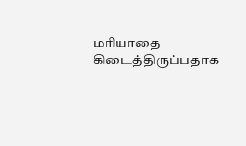மரியாதை கிடைத்திருப்பதாக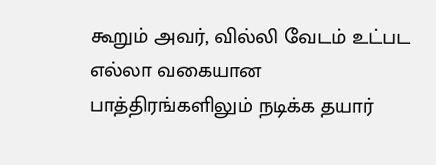கூறும் அவர், வில்லி வேடம் உட்பட எல்லா வகையான பாத்திரங்களிலும் நடிக்க தயார்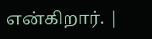என்கிறார். |